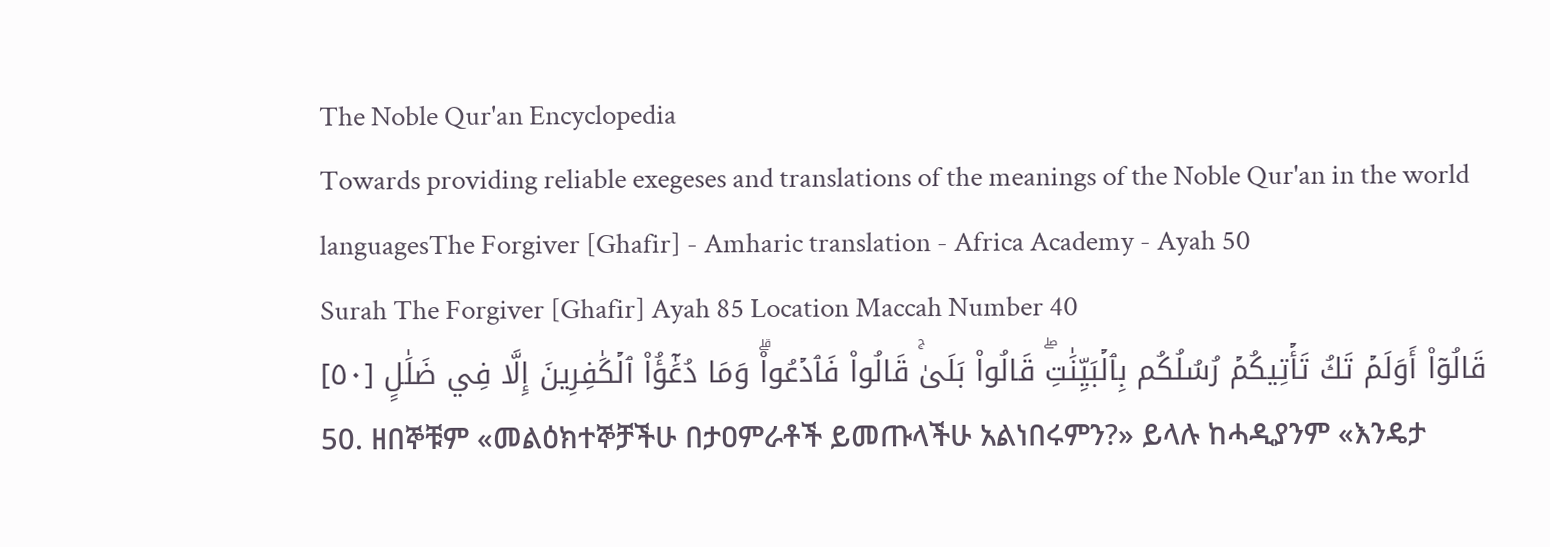The Noble Qur'an Encyclopedia
Towards providing reliable exegeses and translations of the meanings of the Noble Qur'an in the world languagesThe Forgiver [Ghafir] - Amharic translation - Africa Academy - Ayah 50
Surah The Forgiver [Ghafir] Ayah 85 Location Maccah Number 40
قَالُوٓاْ أَوَلَمۡ تَكُ تَأۡتِيكُمۡ رُسُلُكُم بِٱلۡبَيِّنَٰتِۖ قَالُواْ بَلَىٰۚ قَالُواْ فَٱدۡعُواْۗ وَمَا دُعَٰٓؤُاْ ٱلۡكَٰفِرِينَ إِلَّا فِي ضَلَٰلٍ [٥٠]
50. ዘበኞቹም «መልዕክተኞቻችሁ በታዐምራቶች ይመጡላችሁ አልነበሩምን?» ይላሉ ከሓዲያንም «እንዴታ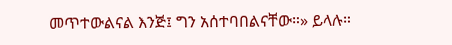መጥተውልናል እንጅ፤ ግን አሰተባበልናቸው።» ይላሉ።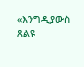«እንግዲያውስ ጸልዩ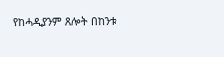የከሓዲያንም ጸሎት በከንቱ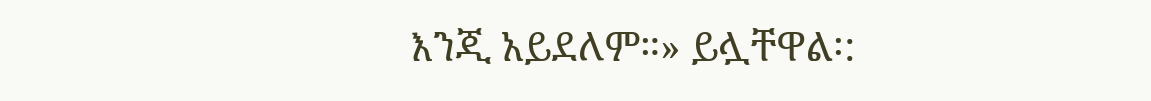እንጂ አይደለም።» ይሏቸዋል፡: